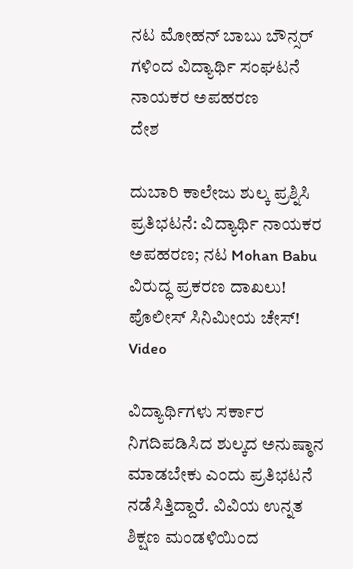ನಟ ಮೋಹನ್ ಬಾಬು ಬೌನ್ಸರ್ ಗಳಿಂದ ವಿದ್ಯಾರ್ಥಿ ಸಂಘಟನೆ ನಾಯಕರ ಅಪಹರಣ
ದೇಶ

ದುಬಾರಿ ಕಾಲೇಜು ಶುಲ್ಕ ಪ್ರಶ್ನಿಸಿ ಪ್ರತಿಭಟನೆ: ವಿದ್ಯಾರ್ಥಿ ನಾಯಕರ ಅಪಹರಣ; ನಟ Mohan Babu ವಿರುದ್ಧ ಪ್ರಕರಣ ದಾಖಲು! ಪೊಲೀಸ್ ಸಿನಿಮೀಯ ಚೇಸ್! Video

ವಿದ್ಯಾರ್ಥಿಗಳು ಸರ್ಕಾರ ನಿಗದಿಪಡಿಸಿದ ಶುಲ್ಕದ ಅನುಷ್ಠಾನ ಮಾಡಬೇಕು ಎಂದು ಪ್ರತಿಭಟನೆ ನಡೆಸಿತ್ತಿದ್ದಾರೆ. ವಿವಿಯ ಉನ್ನತ ಶಿಕ್ಷಣ ಮಂಡಳಿಯಿಂದ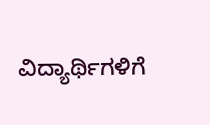ವಿದ್ಯಾರ್ಥಿಗಳಿಗೆ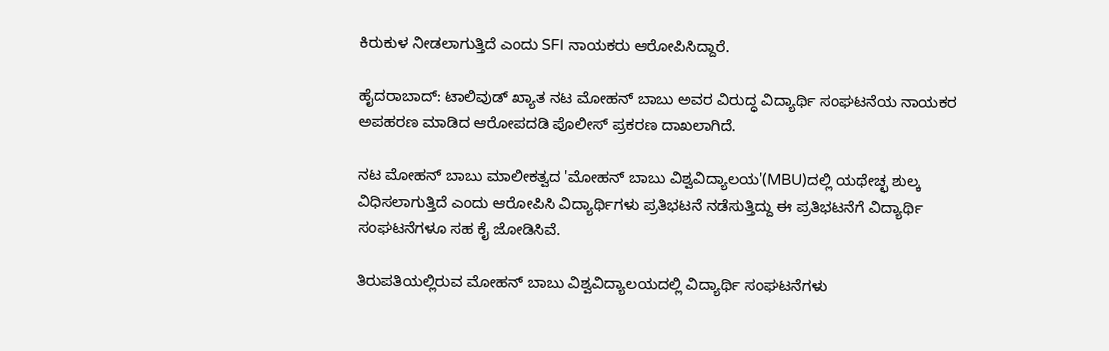ಕಿರುಕುಳ ನೀಡಲಾಗುತ್ತಿದೆ ಎಂದು SFI ನಾಯಕರು ಆರೋಪಿಸಿದ್ದಾರೆ.

ಹೈದರಾಬಾದ್: ಟಾಲಿವುಡ್ ಖ್ಯಾತ ನಟ ಮೋಹನ್ ಬಾಬು ಅವರ ವಿರುದ್ಧ ವಿದ್ಯಾರ್ಥಿ ಸಂಘಟನೆಯ ನಾಯಕರ ಅಪಹರಣ ಮಾಡಿದ ಆರೋಪದಡಿ ಪೊಲೀಸ್ ಪ್ರಕರಣ ದಾಖಲಾಗಿದೆ.

ನಟ ಮೋಹನ್ ಬಾಬು ಮಾಲೀಕತ್ವದ 'ಮೋಹನ್ ಬಾಬು ವಿಶ್ವವಿದ್ಯಾಲಯ'(MBU)ದಲ್ಲಿ ಯಥೇಚ್ಛ ಶುಲ್ಕ ವಿಧಿಸಲಾಗುತ್ತಿದೆ ಎಂದು ಆರೋಪಿಸಿ ವಿದ್ಯಾರ್ಥಿಗಳು ಪ್ರತಿಭಟನೆ ನಡೆಸುತ್ತಿದ್ದು ಈ ಪ್ರತಿಭಟನೆಗೆ ವಿದ್ಯಾರ್ಥಿ ಸಂಘಟನೆಗಳೂ ಸಹ ಕೈ ಜೋಡಿಸಿವೆ.

ತಿರುಪತಿಯಲ್ಲಿರುವ ಮೋಹನ್ ಬಾಬು ವಿಶ್ವವಿದ್ಯಾಲಯದಲ್ಲಿ ವಿದ್ಯಾರ್ಥಿ ಸಂಘಟನೆಗಳು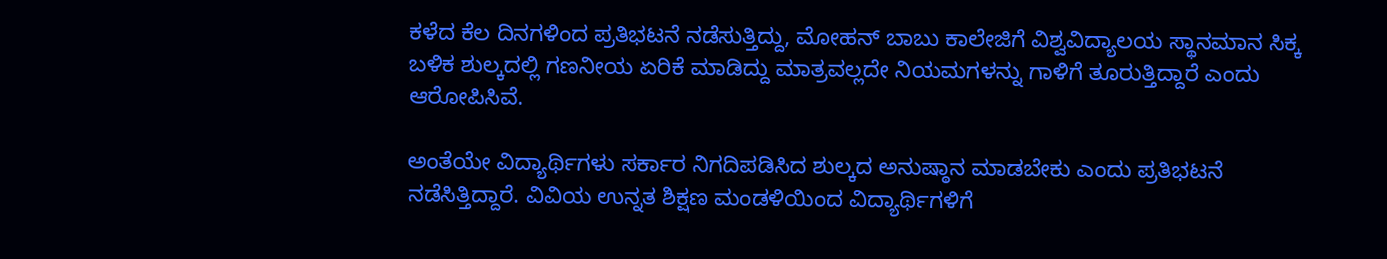ಕಳೆದ ಕೆಲ ದಿನಗಳಿಂದ ಪ್ರತಿಭಟನೆ ನಡೆಸುತ್ತಿದ್ದು, ಮೋಹನ್ ಬಾಬು ಕಾಲೇಜಿಗೆ ವಿಶ್ವವಿದ್ಯಾಲಯ ಸ್ಥಾನಮಾನ ಸಿಕ್ಕ ಬಳಿಕ ಶುಲ್ಕದಲ್ಲಿ ಗಣನೀಯ ಏರಿಕೆ ಮಾಡಿದ್ದು ಮಾತ್ರವಲ್ಲದೇ ನಿಯಮಗಳನ್ನು ಗಾಳಿಗೆ ತೂರುತ್ತಿದ್ದಾರೆ ಎಂದು ಆರೋಪಿಸಿವೆ.

ಅಂತೆಯೇ ವಿದ್ಯಾರ್ಥಿಗಳು ಸರ್ಕಾರ ನಿಗದಿಪಡಿಸಿದ ಶುಲ್ಕದ ಅನುಷ್ಠಾನ ಮಾಡಬೇಕು ಎಂದು ಪ್ರತಿಭಟನೆ ನಡೆಸಿತ್ತಿದ್ದಾರೆ. ವಿವಿಯ ಉನ್ನತ ಶಿಕ್ಷಣ ಮಂಡಳಿಯಿಂದ ವಿದ್ಯಾರ್ಥಿಗಳಿಗೆ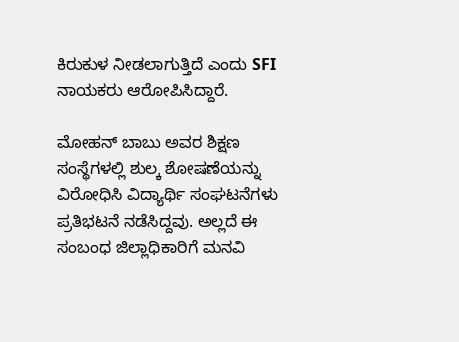ಕಿರುಕುಳ ನೀಡಲಾಗುತ್ತಿದೆ ಎಂದು SFI ನಾಯಕರು ಆರೋಪಿಸಿದ್ದಾರೆ.

ಮೋಹನ್ ಬಾಬು ಅವರ ಶಿಕ್ಷಣ ಸಂಸ್ಥೆಗಳಲ್ಲಿ ಶುಲ್ಕ ಶೋಷಣೆಯನ್ನು ವಿರೋಧಿಸಿ ವಿದ್ಯಾರ್ಥಿ ಸಂಘಟನೆಗಳು ಪ್ರತಿಭಟನೆ ನಡೆಸಿದ್ದವು. ಅಲ್ಲದೆ ಈ ಸಂಬಂಧ ಜಿಲ್ಲಾಧಿಕಾರಿಗೆ ಮನವಿ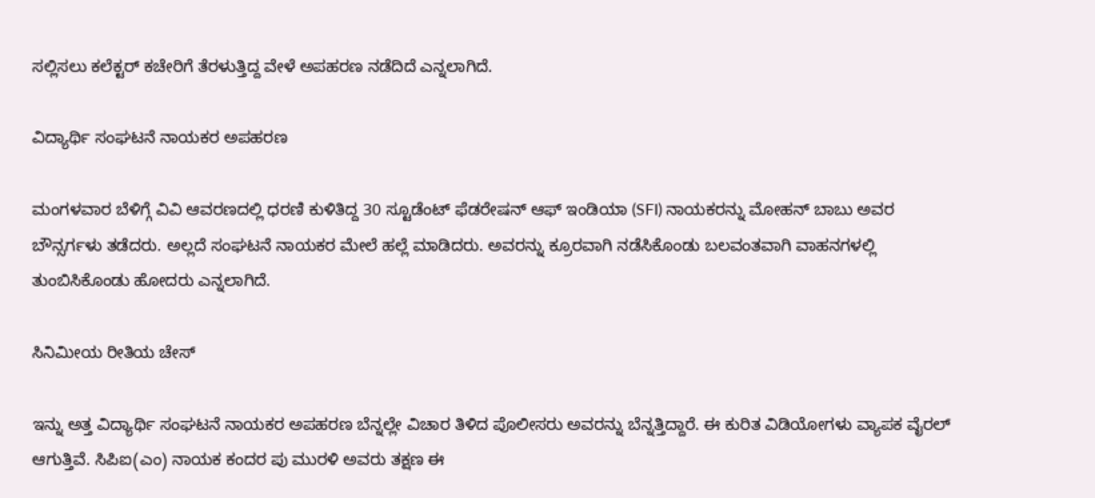ಸಲ್ಲಿಸಲು ಕಲೆಕ್ಟರ್ ಕಚೇರಿಗೆ ತೆರಳುತ್ತಿದ್ದ ವೇಳೆ ಅಪಹರಣ ನಡೆದಿದೆ ಎನ್ನಲಾಗಿದೆ.

ವಿದ್ಯಾರ್ಥಿ ಸಂಘಟನೆ ನಾಯಕರ ಅಪಹರಣ

ಮಂಗಳವಾರ ಬೆಳಿಗ್ಗೆ ವಿವಿ ಆವರಣದಲ್ಲಿ ಧರಣಿ ಕುಳಿತಿದ್ದ 30 ಸ್ಟೂಡೆಂಟ್ ಫೆಡರೇಷನ್ ಆಫ್ ಇಂಡಿಯಾ (SFI) ನಾಯಕರನ್ನು ಮೋಹನ್ ಬಾಬು ಅವರ ಬೌನ್ಸರ್ಗಳು ತಡೆದರು. ಅಲ್ಲದೆ ಸಂಘಟನೆ ನಾಯಕರ ಮೇಲೆ ಹಲ್ಲೆ ಮಾಡಿದರು. ಅವರನ್ನು ಕ್ರೂರವಾಗಿ ನಡೆಸಿಕೊಂಡು ಬಲವಂತವಾಗಿ ವಾಹನಗಳಲ್ಲಿ ತುಂಬಿಸಿಕೊಂಡು ಹೋದರು ಎನ್ನಲಾಗಿದೆ.

ಸಿನಿಮೀಯ ರೀತಿಯ ಚೇಸ್

ಇನ್ನು ಅತ್ತ ವಿದ್ಯಾರ್ಥಿ ಸಂಘಟನೆ ನಾಯಕರ ಅಪಹರಣ ಬೆನ್ನಲ್ಲೇ ವಿಚಾರ ತಿಳಿದ ಪೊಲೀಸರು ಅವರನ್ನು ಬೆನ್ನತ್ತಿದ್ದಾರೆ. ಈ ಕುರಿತ ವಿಡಿಯೋಗಳು ವ್ಯಾಪಕ ವೈರಲ್ ಆಗುತ್ತಿವೆ. ಸಿಪಿಐ(ಎಂ) ನಾಯಕ ಕಂದರ ಪು ಮುರಳಿ ಅವರು ತಕ್ಷಣ ಈ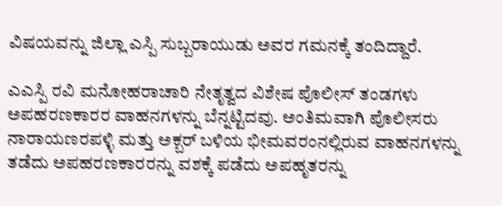ವಿಷಯವನ್ನು ಜಿಲ್ಲಾ ಎಸ್ಪಿ ಸುಬ್ಬರಾಯುಡು ಅವರ ಗಮನಕ್ಕೆ ತಂದಿದ್ದಾರೆ.

ಎಎಸ್ಪಿ ರವಿ ಮನೋಹರಾಚಾರಿ ನೇತೃತ್ವದ ವಿಶೇಷ ಪೊಲೀಸ್ ತಂಡಗಳು ಅಪಹರಣಕಾರರ ವಾಹನಗಳನ್ನು ಬೆನ್ನಟ್ಟಿದವು. ಅಂತಿಮವಾಗಿ ಪೊಲೀಸರು ನಾರಾಯಣರಪಳ್ಳಿ ಮತ್ತು ಅಕ್ಬರ್ ಬಳಿಯ ಭೀಮವರಂನಲ್ಲಿರುವ ವಾಹನಗಳನ್ನು ತಡೆದು ಅಪಹರಣಕಾರರನ್ನು ವಶಕ್ಕೆ ಪಡೆದು ಅಪಹೃತರನ್ನು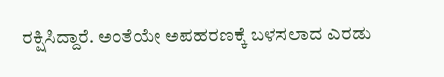ರಕ್ಷಿಸಿದ್ದಾರೆ. ಅಂತೆಯೇ ಅಪಹರಣಕ್ಕೆ ಬಳಸಲಾದ ಎರಡು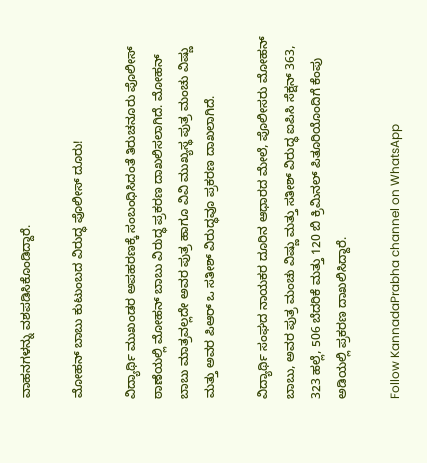ವಾಹನಗಳನ್ನು ವಶಪಡಿಸಿಕೊಂಡಿದ್ದಾರೆ.

ಮೋಹನ್ ಬಾಬು ಕುಟುಂಬದ ವಿರುದ್ಧ ಪೊಲೀಸ್ ದೂರು!

ವಿದ್ಯಾರ್ಥಿ ಮುಖಂಡರ ಅಪಹರಣಕ್ಕೆ ಸಂಬಂಧಿಸಿದಂತೆ ತಿರುಚನೂರು ಪೊಲೀಸ್ ಠಾಣೆಯಲ್ಲಿ ಮೋಹನ್ ಬಾಬು ವಿರುದ್ಧ ಪ್ರಕರಣ ದಾಖಲಿಸಲಾಗಿದೆ. ಮೋಹನ್ ಬಾಬು ಮಾತ್ರವಲ್ಲದೇ ಅವರ ಪುತ್ರ ಹಾಗೂ ವಿವಿ ಮುಖ್ಯಸ್ಥ ಪುತ್ರ ಮಂಚು ವಿಷ್ಣು ಮತ್ತು ಅವರ ಪಿಆರ್ ಒ ಸತೀಶ್ ವಿರುದ್ಧವೂ ಪ್ರಕರಣ ದಾಖಲಾಗಿದೆ.

ವಿದ್ಯಾರ್ಥಿ ಸಂಘದ ನಾಯಕರ ದೂರಿನ ಆಧಾರದ ಮೇಲೆ, ಪೊಲೀಸರು ಮೋಹನ್ ಬಾಬು, ಅವರ ಪುತ್ರ ಮಂಚು ವಿಷ್ಣು ಮತ್ತು ಸತೀಶ್ ವಿರುದ್ಧ ಐಪಿಸಿ ಸೆಕ್ಷನ್ 363, 323 ಹಲ್ಲೆ, 506 ಬೆದರಿಕೆ ಮತ್ತು 120 ಬಿ ಕ್ರಿಮಿನಲ್ ಪಿತೂರಿಯೊಂದಿಗೆ ಕೆಂಪು ಅಡಿಯಲ್ಲಿ ಪ್ರಕರಣ ದಾಖಲಿಸಿದ್ದಾರೆ.

Follow KannadaPrabha channel on WhatsApp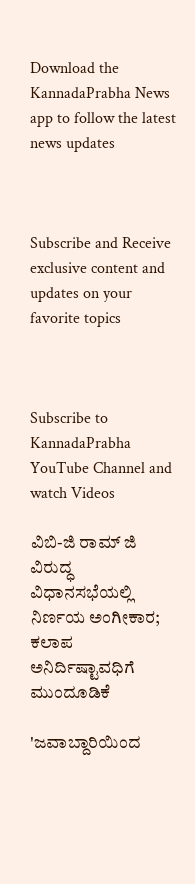Download the KannadaPrabha News app to follow the latest news updates



Subscribe and Receive exclusive content and updates on your favorite topics



Subscribe to KannadaPrabha YouTube Channel and watch Videos

ವಿಬಿ-ಜಿ ರಾಮ್ ಜಿ ವಿರುದ್ಧ ವಿಧಾನಸಭೆಯಲ್ಲಿ ನಿರ್ಣಯ ಅಂಗೀಕಾರ; ಕಲಾಪ ಅನಿರ್ದಿಷ್ಟಾವಧಿಗೆ ಮುಂದೂಡಿಕೆ

'ಜವಾಬ್ದಾರಿಯಿಂದ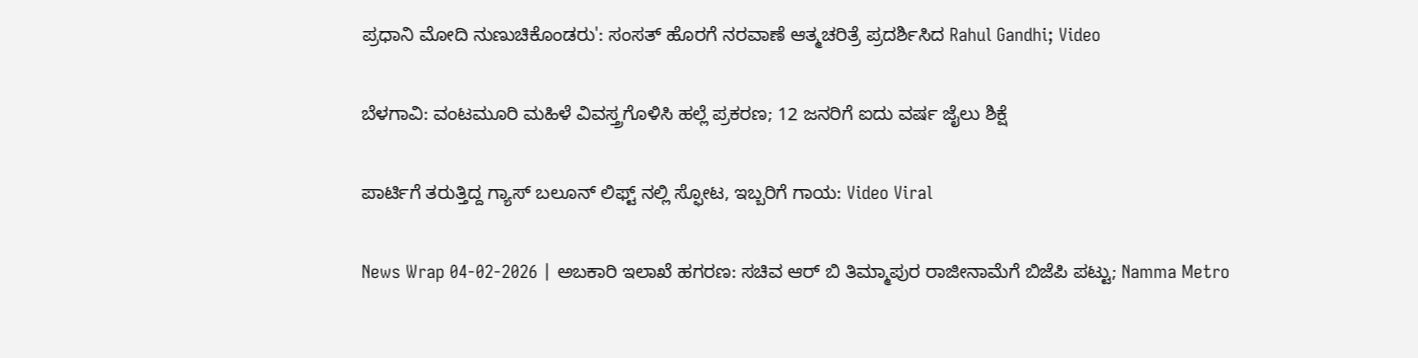ಪ್ರಧಾನಿ ಮೋದಿ ನುಣುಚಿಕೊಂಡರು': ಸಂಸತ್ ಹೊರಗೆ ನರವಾಣೆ ಆತ್ಮಚರಿತ್ರೆ ಪ್ರದರ್ಶಿಸಿದ Rahul Gandhi; Video

ಬೆಳಗಾವಿ: ವಂಟಮೂರಿ ಮಹಿಳೆ‌‌ ವಿವಸ್ತ್ರಗೊಳಿಸಿ ಹಲ್ಲೆ ಪ್ರಕರಣ; 12 ಜನರಿಗೆ ಐದು ವರ್ಷ ಜೈಲು ಶಿಕ್ಷೆ

ಪಾರ್ಟಿಗೆ ತರುತ್ತಿದ್ದ ಗ್ಯಾಸ್ ಬಲೂನ್ ಲಿಫ್ಟ್ ನಲ್ಲಿ ಸ್ಫೋಟ, ಇಬ್ಬರಿಗೆ ಗಾಯ: Video Viral

News Wrap 04-02-2026 | ಅಬಕಾರಿ ಇಲಾಖೆ ಹಗರಣ: ಸಚಿವ ಆರ್ ಬಿ ತಿಮ್ಮಾಪುರ ರಾಜೀನಾಮೆಗೆ ಬಿಜೆಪಿ ಪಟ್ಟು; Namma Metro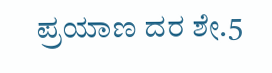ಪ್ರಯಾಣ ದರ ಶೇ.5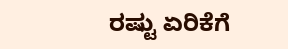ರಷ್ಟು ಏರಿಕೆಗೆ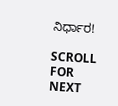ನಿರ್ಧಾರ!

SCROLL FOR NEXT